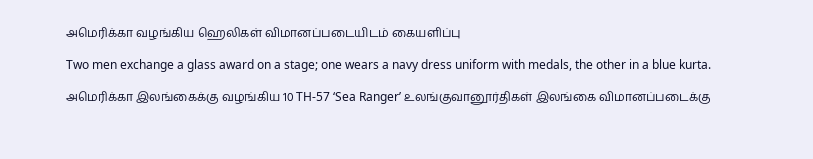அமெரிக்கா வழங்கிய ஹெலிகள் விமானப்படையிடம் கையளிப்பு

Two men exchange a glass award on a stage; one wears a navy dress uniform with medals, the other in a blue kurta.

அமெரிக்கா இலங்கைக்கு வழங்கிய 10 TH-57 ‘Sea Ranger’ உலங்குவானூர்திகள் இலங்கை விமானப்படைக்கு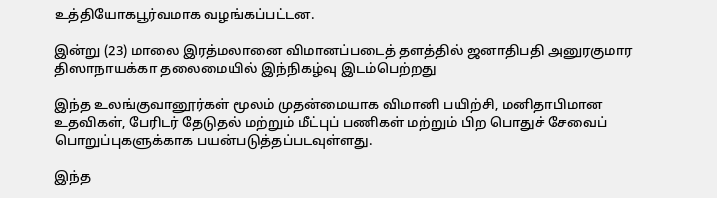உத்தியோகபூர்வமாக வழங்கப்பட்டன.

இன்று (23) மாலை இரத்மலானை விமானப்படைத் தளத்தில் ஜனாதிபதி அனுரகுமார திஸாநாயக்கா தலைமையில் இந்நிகழ்வு இடம்பெற்றது

இந்த உலங்குவானூர்கள் மூலம் முதன்மையாக விமானி பயிற்சி, மனிதாபிமான உதவிகள், பேரிடர் தேடுதல் மற்றும் மீட்புப் பணிகள் மற்றும் பிற பொதுச் சேவைப் பொறுப்புகளுக்காக பயன்படுத்தப்படவுள்ளது.

இந்த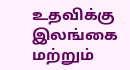உதவிக்கு இலங்கை மற்றும்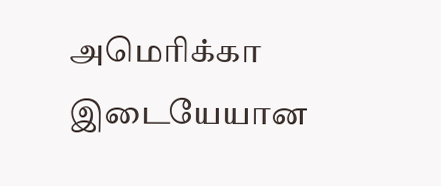அமெரிக்கா இடையேயான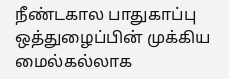நீண்டகால பாதுகாப்பு ஒத்துழைப்பின் முக்கிய மைல்கல்லாக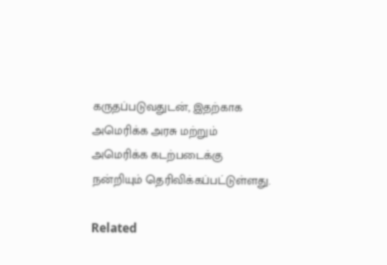கருதப்படுவதுடன், இதற்காக அமெரிக்க அரசு மற்றும் அமெரிக்க கடற்படைக்கு நன்றியும் தெரிவிக்கப்பட்டுள்ளது.

Related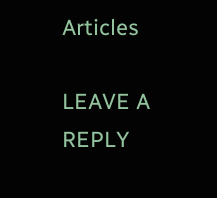Articles

LEAVE A REPLY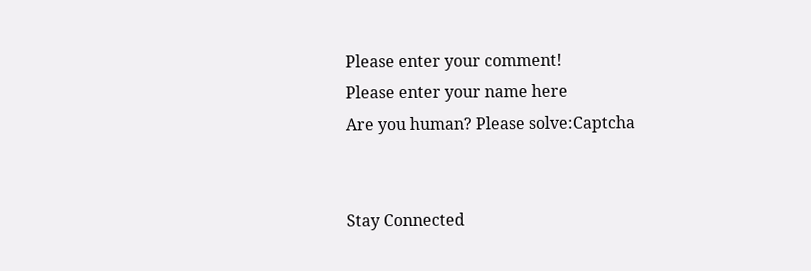Please enter your comment!
Please enter your name here
Are you human? Please solve:Captcha


Stay Connected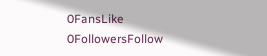0FansLike
0FollowersFollow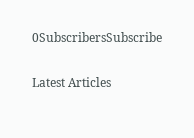0SubscribersSubscribe

Latest Articles